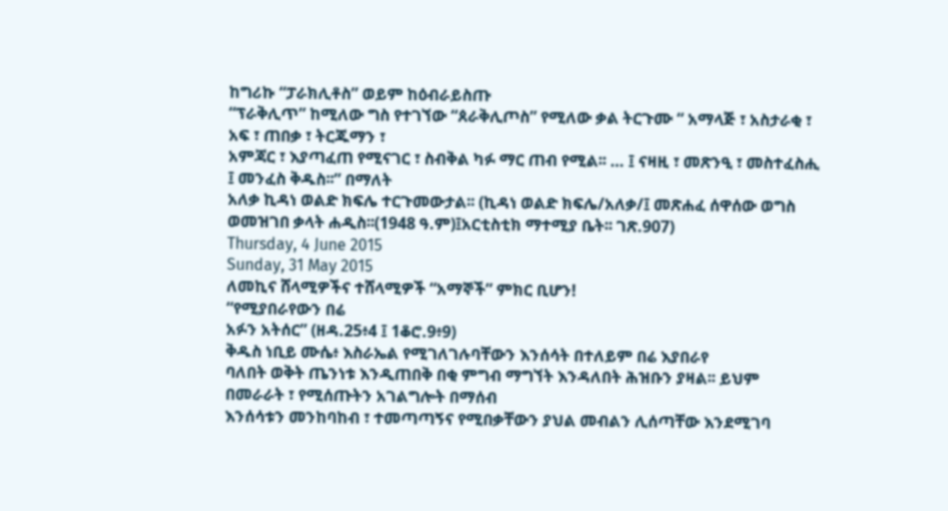ከግሪኩ “ፓራክሊቶስ” ወይም ከዕብራይስጡ
“ፕራቅሊጥ” ከሚለው ግስ የተገኘው “ጰራቅሊጦስ” የሚለው ቃል ትርጉሙ “ አማላጅ ፣ አስታራቂ ፣ አፍ ፣ ጠበቃ ፣ ትርጁማን ፣
አምጃር ፣ እያጣፈጠ የሚናገር ፣ ስብቅል ካፉ ማር ጠብ የሚል፡፡ … ፤ ናዛዚ ፣ መጽንዒ ፣ መስተፈስሒ ፤ መንፈስ ቅዱስ፡፡” በማለት
አለቃ ኪዳነ ወልድ ክፍሌ ተርጉመውታል፡፡ (ኪዳነ ወልድ ክፍሌ/አለቃ/፤ መጽሐፈ ሰዋሰው ወግስ ወመዝገበ ቃላት ሐዲስ፡፡(1948 ዓ.ም)፤አርቲስቲክ ማተሚያ ቤት፡፡ ገጽ.907)
Thursday, 4 June 2015
Sunday, 31 May 2015
ለመኪና ሸላሚዎችና ተሸላሚዎች “አማኞች” ምክር ቢሆን!
“የሚያበራየውን በሬ
አፉን አትሰር” (ዘዳ.25፥4 ፤ 1ቆሮ.9፥9)
ቅዱስ ነቢይ ሙሴ፥ እስራኤል የሚገለገሉባቸውን እንሰሳት በተለይም በሬ እያበራየ
ባለበት ወቅት ጤንነቱ እንዲጠበቅ በቂ ምግብ ማግኘት እንዳለበት ሕዝቡን ያዛል፡፡ ይህም በመራራት ፣ የሚሰጡትን አገልግሎት በማሰብ
እንሰሳቱን መንከባከብ ፣ ተመጣጣኝና የሚበቃቸውን ያህል መብልን ሊሰጣቸው እንደሚገባ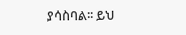ያሳስባል፡፡ ይህ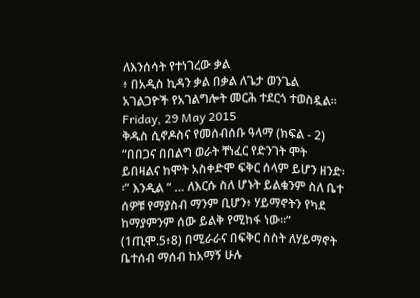ለእንሰሳት የተነገረው ቃል
፥ በአዲስ ኪዳን ቃል በቃል ለጌታ ወንጌል አገልጋዮች የአገልግሎት መርሕ ተደርጎ ተወስዷል፡፡
Friday, 29 May 2015
ቅዱስ ሲኖዶስና የመሰብሰቡ ዓላማ (ክፍል - 2)
“በበጋና በበልግ ወራት ቸነፈር የድንገት ሞት ይበዛልና ከሞት አስቀድሞ ፍቅር ሰላም ይሆን ዘንድ፡፡” እንዲል “ … ለእርሱ ስለ ሆኑት ይልቁንም ስለ ቤተ ሰዎቹ የማያስብ ማንም ቢሆን፥ ሃይማኖትን የካደ ከማያምንም ሰው ይልቅ የሚከፋ ነው።” (1ጢሞ.5፥8) በሚራራና በፍቅር ስስት ለሃይማኖት ቤተሰብ ማሰብ ከአማኝ ሁሉ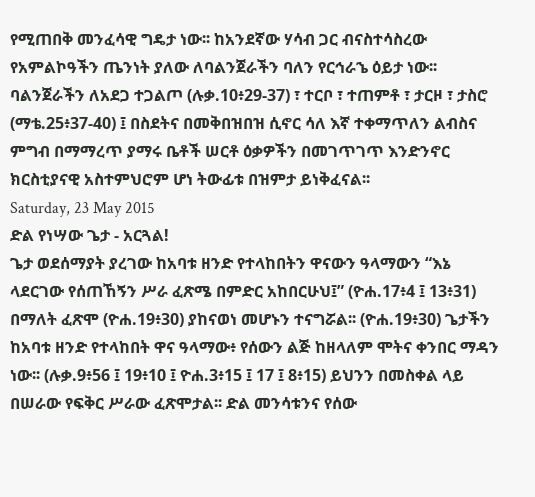የሚጠበቅ መንፈሳዊ ግዴታ ነው፡፡ ከአንደኛው ሃሳብ ጋር ብናስተሳስረው የአምልኮዓችን ጤንነት ያለው ለባልንጀራችን ባለን የርኅራኄ ዕይታ ነው፡፡ ባልንጀራችን ለአደጋ ተጋልጦ (ሉቃ.10፥29-37) ፣ ተርቦ ፣ ተጠምቶ ፣ ታርዞ ፣ ታስሮ (ማቴ.25፥37-40) ፤ በስደትና በመቅበዝበዝ ሲኖር ሳለ እኛ ተቀማጥለን ልብስና ምግብ በማማረጥ ያማሩ ቤቶች ሠርቶ ዕቃዎችን በመገጥገጥ እንድንኖር ክርስቲያናዊ አስተምህሮም ሆነ ትውፊቱ በዝምታ ይነቅፈናል፡፡
Saturday, 23 May 2015
ድል የነሣው ጌታ - አርጓል!
ጌታ ወደሰማያት ያረገው ከአባቱ ዘንድ የተላከበትን ዋናውን ዓላማውን “እኔ ላደርገው የሰጠኸኝን ሥራ ፈጽሜ በምድር አከበርሁህ፤” (ዮሐ.17፥4 ፤ 13፥31) በማለት ፈጽሞ (ዮሐ.19፥30) ያከናወነ መሆኑን ተናግሯል፡፡ (ዮሐ.19፥30) ጌታችን ከአባቱ ዘንድ የተላከበት ዋና ዓላማው፥ የሰውን ልጅ ከዘላለም ሞትና ቀንበር ማዳን ነው፡፡ (ሉቃ.9፥56 ፤ 19፥10 ፤ ዮሐ.3፥15 ፤ 17 ፤ 8፥15) ይህንን በመስቀል ላይ በሠራው የፍቅር ሥራው ፈጽሞታል፡፡ ድል መንሳቱንና የሰው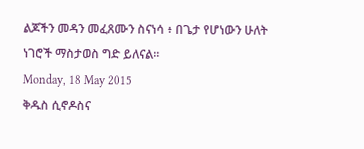ልጆችን መዳን መፈጸሙን ስናነሳ ፥ በጌታ የሆነውን ሁለት ነገሮች ማስታወስ ግድ ይለናል፡፡
Monday, 18 May 2015
ቅዱስ ሲኖዶስና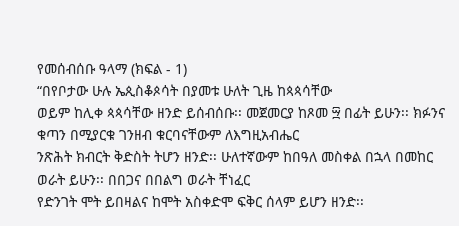የመሰብሰቡ ዓላማ (ክፍል - 1)
“በየቦታው ሁሉ ኤጲስቆጶሳት በያመቱ ሁለት ጊዜ ከጳጳሳቸው
ወይም ከሊቀ ጳጳሳቸው ዘንድ ይሰብሰቡ፡፡ መጀመርያ ከጾመ ፵ በፊት ይሁን፡፡ ክፉንና ቁጣን በሚያርቁ ገንዘብ ቁርባናቸውም ለእግዚአብሔር
ንጽሕት ክብርት ቅድስት ትሆን ዘንድ፡፡ ሁለተኛውም ከበዓለ መስቀል በኋላ በመከር ወራት ይሁን፡፡ በበጋና በበልግ ወራት ቸነፈር
የድንገት ሞት ይበዛልና ከሞት አስቀድሞ ፍቅር ሰላም ይሆን ዘንድ፡፡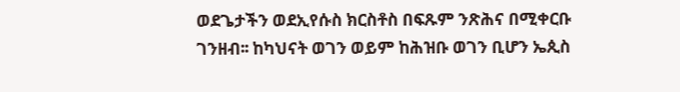ወደጌታችን ወደኢየሱስ ክርስቶስ በፍጹም ንጽሕና በሚቀርቡ
ገንዘብ፡፡ ከካህናት ወገን ወይም ከሕዝቡ ወገን ቢሆን ኤጲስ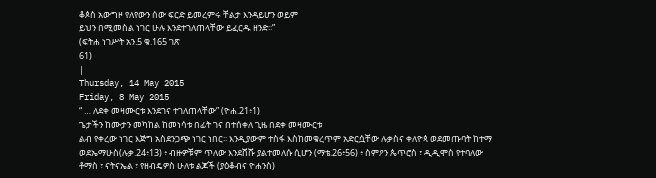ቆጶስ አውግዞ የለየውን ሰው ፍርድ ይመረምሩ ቸልታ እንዳይሆን ወይም
ይህን በሚመስል ነገር ሁሉ እንደተገለጠላቸው ይፈርዱ ዘንድ፡፡”
(ፍትሐ ነገሥት አን.5 ቁ.165 ገጽ
61)
|
Thursday, 14 May 2015
Friday, 8 May 2015
“ … ለደቀ መዛሙርቱ እንደገና ተገለጠላቸው” (ዮሐ.21፥1)
ጌታችን ከሙታን መካከል ከመነሳቱ በፊት ገና በተሰቀለ ጊዜ በደቀ መዛሙርቱ
ልብ የቀረው ነገር እጅግ አስደንጋጭ ነገር ነበር፡፡ እንዲያውም ተስፋ እስከመቁረጥም አድርሷቸው ሉቃስና ቀለዮጳ ወደመጡባት ከተማ
ወደኤማሁስ(ሉቃ.24፥13) ፥ ብዙዎቹም ጥለው እንደሸሹ ያልተመለሱ ሲሆን (ማቴ.26፥56) ፥ ስምዖን ጴጥሮስ ፣ ዲዲሞስ የተባለው
ቶማስ ፣ ናትናኤል ፣ የዘብዴዎስ ሁለቱ ልጆች (ያዕቆብና ዮሐንስ)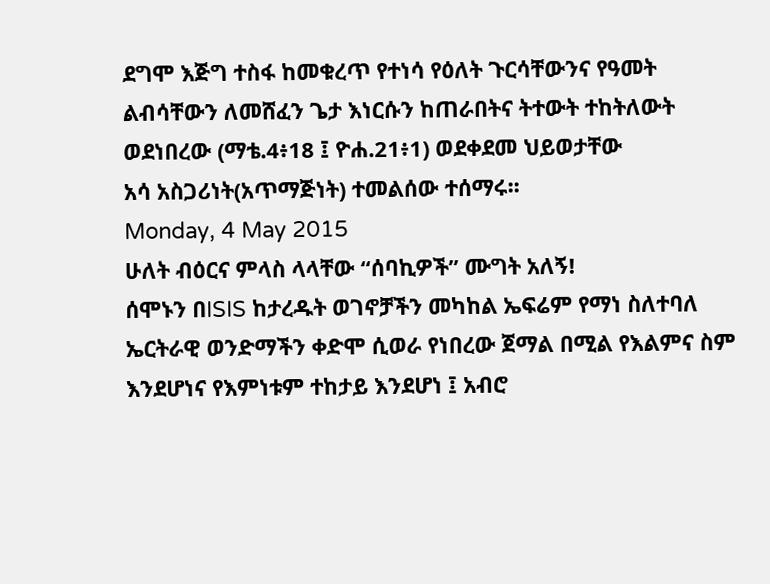ደግሞ እጅግ ተስፋ ከመቁረጥ የተነሳ የዕለት ጉርሳቸውንና የዓመት
ልብሳቸውን ለመሸፈን ጌታ እነርሱን ከጠራበትና ትተውት ተከትለውት ወደነበረው (ማቴ.4፥18 ፤ ዮሐ.21፥1) ወደቀደመ ህይወታቸው
አሳ አስጋሪነት(አጥማጅነት) ተመልሰው ተሰማሩ፡፡
Monday, 4 May 2015
ሁለት ብዕርና ምላስ ላላቸው “ሰባኪዎች” ሙግት አለኝ!
ሰሞኑን በISIS ከታረዱት ወገኖቻችን መካከል ኤፍሬም የማነ ስለተባለ
ኤርትራዊ ወንድማችን ቀድሞ ሲወራ የነበረው ጀማል በሚል የእልምና ስም እንደሆነና የእምነቱም ተከታይ እንደሆነ ፤ አብሮ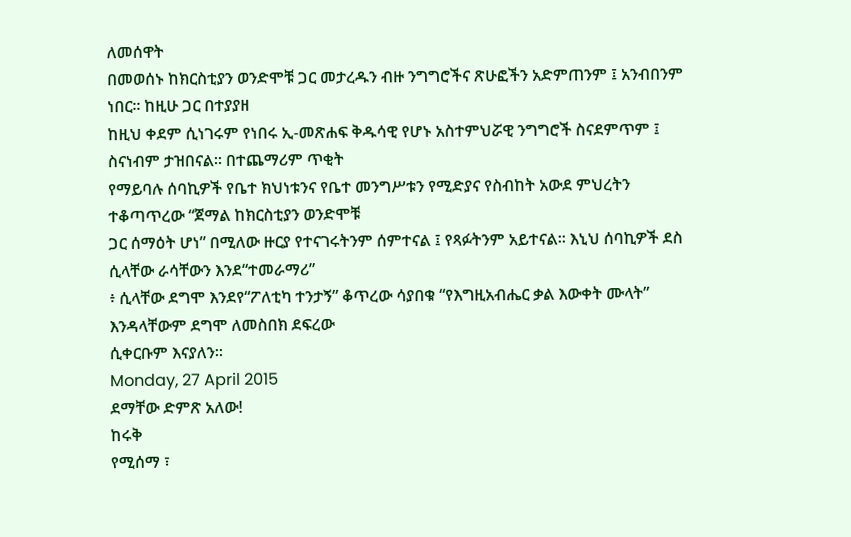ለመሰዋት
በመወሰኑ ከክርስቲያን ወንድሞቹ ጋር መታረዱን ብዙ ንግግሮችና ጽሁፎችን አድምጠንም ፤ አንብበንም ነበር፡፡ ከዚሁ ጋር በተያያዘ
ከዚህ ቀደም ሲነገሩም የነበሩ ኢ-መጽሐፍ ቅዱሳዊ የሆኑ አስተምህሯዊ ንግግሮች ስናደምጥም ፤ ስናነብም ታዝበናል፡፡ በተጨማሪም ጥቂት
የማይባሉ ሰባኪዎች የቤተ ክህነቱንና የቤተ መንግሥቱን የሚድያና የስብከት አውደ ምህረትን ተቆጣጥረው “ጀማል ከክርስቲያን ወንድሞቹ
ጋር ሰማዕት ሆነ” በሚለው ዙርያ የተናገሩትንም ሰምተናል ፤ የጻፉትንም አይተናል፡፡ እኒህ ሰባኪዎች ደስ ሲላቸው ራሳቸውን እንደ“ተመራማሪ”
፥ ሲላቸው ደግሞ እንደየ“ፖለቲካ ተንታኝ” ቆጥረው ሳያበቁ “የእግዚአብሔር ቃል እውቀት ሙላት” እንዳላቸውም ደግሞ ለመስበክ ደፍረው
ሲቀርቡም እናያለን፡፡
Monday, 27 April 2015
ደማቸው ድምጽ አለው!
ከሩቅ
የሚሰማ ፣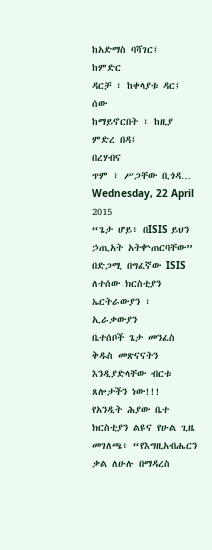ከአድማስ ባሻገር፤
ከምድር
ዳርቻ ፣ ከቀላያቱ ዳር፤
ሰው
ከማይኖርበት ፣ ከዚያ ምድረ በዳ፤
በረሃብና
ጥም ፣ ሥጋቸው ቢጎዳ…
Wednesday, 22 April 2015
“ጌታ ሆይ፥ በISIS ይህን ኃጢአት አትቍጠርባቸው”
በድጋሚ በግፈኛው ISIS ለተሰው ክርስቲያን ኤርትራውያን ፣ ኢራቃውያን
ቤተሰቦች ጌታ መንፈስ ቅዱስ መጽናናትን እንዲያድላቸው ብርቱ ጸሎታችን ነው!!!
የአንዲት ሕያው ቤተ ክርስቲያን ልዩና የሁል ጊዜ መገለጫ፥ “የእግዚአብሔርን
ቃል ለሁሉ በማዳረስ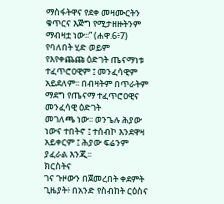ማስፋትዋና የደቀ መዛሙርትን ቁጥርና እጅግ የሚታዘዙትንም ማብዛቷ ነው፡፡” (ሐዋ.6፥7) የባለበት ሂድ ወይም
የእየቀጨጩ ዕድገት ጤናማነቱ ተፈጥሮዐዊም ፤ መንፈሳዊም አይደለም፡፡ በብዛትም በጥራትም ማደግ የጤናማ ተፈጥሮዐዊና መንፈሳዊ ዕድገት
መገለጫ ነው፡፡ ወንጌሉ ሕያው ነውና ተበትኖ ፤ ተሰብኮ እንደዋዛ አይቀርም ፤ ሕያው ፍሬንም ያፈራል እንጂ፡፡
ክርስትና
ገና ጉዞውን በጀመረበት ቀደምት ጊዜያት፥ በአንድ የስብከት ርዕስና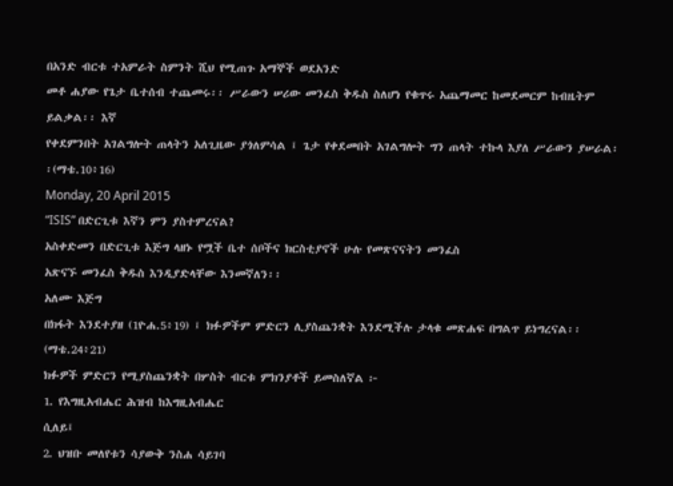በአንድ ብርቱ ተአምራት ስምንት ሺህ የሚጠጉ አማኞች ወደአንድ
መቶ ሐያው የጌታ ቤተሰብ ተጨመሩ፡፡ ሥራውን ሠሪው መንፈስ ቅዱስ ስለሆነ የቁጥሩ አጨማመር ከመደመርም ከብዜትም ይልቃል፡፡ እኛ
የቀደምንበት አገልግሎት ጠላትን አለጊዜው ያጎለምሳል ፤ ጌታ የቀደመበት አገልግሎት ግን ጠላት ተኩላ እያለ ሥራውን ያሠራል፡፡(ማቴ.10፥16)
Monday, 20 April 2015
“ISIS” በድርጊቱ እኛን ምን ያስተምረናል?
አስቀድመን በድርጊቱ እጅግ ላዘኑ የሟች ቤተ ሰቦችና ክርስቲያኖች ሁሉ የመጽናናትን መንፈስ
አጽናኙ መንፈስ ቅዱስ እንዲያድላቸው እንመኛለን፡፡
አለሙ እጅግ
በክፋት እንደተያዘ (1ዮሐ.5፥19) ፤ ክፉዎችም ምድርን ሊያስጨንቋት እንደሚችሉ ታላቁ መጽሐፍ በግልጥ ይነግረናል፡፡ (ማቴ.24፥21)
ክፉዎች ምድርን የሚያስጨንቋት በሦስት ብርቱ ምክንያቶች ይመስለኛል ፦
1. የእግዚአብሔር ሕዝብ ከእግዚአብሔር
ሲለይ፤
2. ህዝቡ መለየቱን ሳያውቅ ንስሐ ሳይገባ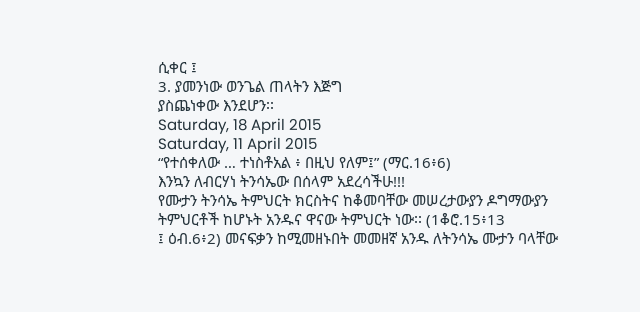ሲቀር ፤
3. ያመንነው ወንጌል ጠላትን እጅግ
ያስጨነቀው እንደሆን፡፡
Saturday, 18 April 2015
Saturday, 11 April 2015
“የተሰቀለው … ተነስቶአል ፥ በዚህ የለም፤” (ማር.16፥6)
እንኳን ለብርሃነ ትንሳኤው በሰላም አደረሳችሁ!!!
የሙታን ትንሳኤ ትምህርት ክርስትና ከቆመባቸው መሠረታውያን ዶግማውያን
ትምህርቶች ከሆኑት አንዱና ዋናው ትምህርት ነው፡፡ (1ቆሮ.15፥13
፤ ዕብ.6፥2) መናፍቃን ከሚመዘኑበት መመዘኛ አንዱ ለትንሳኤ ሙታን ባላቸው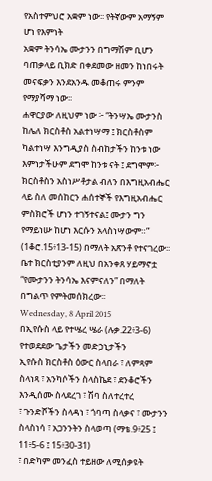የአስተምህሮ አቋም ነው፡፡ የትኛውም አማኝም ሆነ የእምነት
አቋም ትንሳኤ ሙታንን በግማሽም ቢሆን ባጠቃላይ ቢክድ በቀደመው ዘመን ከነበሩት መናፍቃን እንደአንዱ መቆጠሩ ምንም የማያሻማ ነው፡፡
ሐዋርያው ለዚህም ነው ፦ “ትንሣኤ ሙታንስ ከሌለ ክርስቶስ አልተነሣማ ፤ ክርስቶስም ካልተነሣ እንግዲያስ ስብከታችን ከንቱ ነው
እምነታችሁም ደግሞ ከንቱ ናት ፤ ደግሞም፦ ክርስቶስን አስነሥቶታል ብለን በእግዚአብሔር ላይ ስለ መሰከርን ሐሰተኞች የእግዚአብሔር
ምስክሮች ሆነን ተገኝተናል፤ ሙታን ግን የማይነሡ ከሆነ እርሱን አላስነሣውም።” (1ቆሮ.15፥13-15) በማለት አጽንቶ የተናገረው፡፡
ቤተ ክርስቲያንም ለዚህ በአንቀጸ ሃይማኖቷ “የሙታንን ትንሳኤ እናምናለን” በማለት በግልጥ የምትመሰክረው፡፡
Wednesday, 8 April 2015
በኢየሱስ ላይ የተሤረ ሤራ (ሉቃ.22፥3-6)
የተወደደው ጌታችን መድኃኒታችን
ኢየሱስ ክርስቶስ ዕውር ስላበራ ፣ ለምጻም ስላነጻ ፣ አንካሶችን ስላስኬደ ፣ ደንቆሮችን እንዲሰሙ ስላደረገ ፣ ሽባ ስለተረተረ
፣ ጉንድሾችን ስላዳነ ፣ ጎባጣ ስላቃና ፣ ሙታንን ስላስነሳ ፣ አጋንንትን ስላወጣ (ማቴ.9፥25 ፤ 11፥5-6 ፤ 15፥30-31)
፣ በድካም መንፈስ ተይዘው ለሚሰቃዩት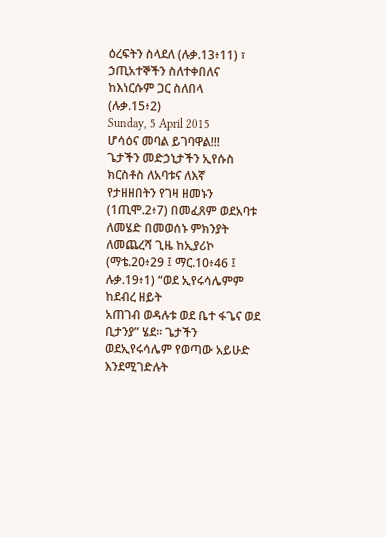ዕረፍትን ስላደለ (ሉቃ.13፥11) ፣ ኃጢአተኞችን ስለተቀበለና ከእነርሱም ጋር ስለበላ
(ሉቃ.15፥2)
Sunday, 5 April 2015
ሆሳዕና መባል ይገባዋል!!!
ጌታችን መድኃኒታችን ኢየሱስ ክርስቶስ ለአባቱና ለእኛ
የታዘዘበትን የገዛ ዘመኑን (1ጢሞ.2፥7) በመፈጸም ወደአባቱ ለመሄድ በመወሰኑ ምክንያት ለመጨረሻ ጊዜ ከኢያሪኮ
(ማቴ.20፥29 ፤ ማር.10፥46 ፤ ሉቃ.19፥1) “ወደ ኢየሩሳሌምም ከደብረ ዘይት
አጠገብ ወዳሉቱ ወደ ቤተ ፋጌና ወደ ቢታንያ” ሄደ፡፡ ጌታችን ወደኢየሩሳሌም የወጣው አይሁድ እንደሚገድሉት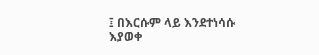፤ በእርሱም ላይ እንደተነሳሱ
እያወቀ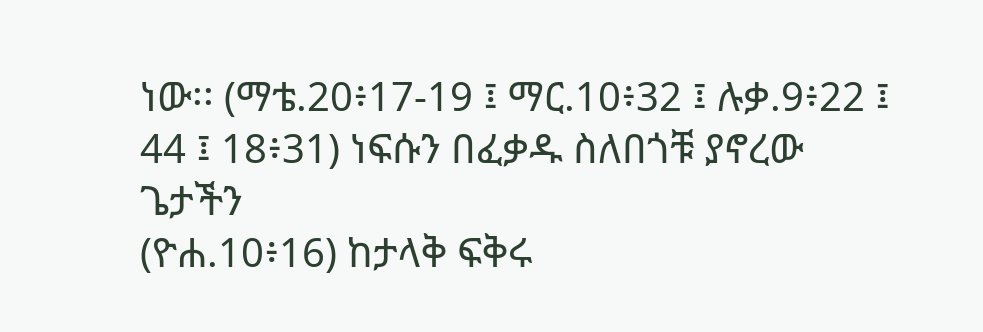ነው፡፡ (ማቴ.20፥17-19 ፤ ማር.10፥32 ፤ ሉቃ.9፥22 ፤ 44 ፤ 18፥31) ነፍሱን በፈቃዱ ስለበጎቹ ያኖረው ጌታችን
(ዮሐ.10፥16) ከታላቅ ፍቅሩ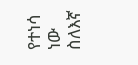የተነሳ ነው ስለእኛ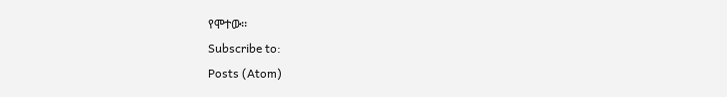የሞተው፡፡
Subscribe to:
Posts (Atom)